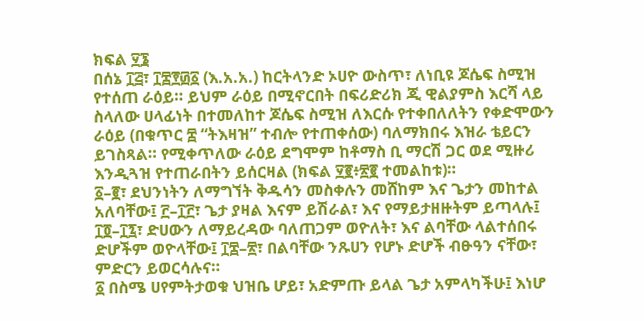ክፍል ፶፮
በሰኔ ፲፭፣ ፲፰፻፴፩ (እ.አ.አ.) ከርትላንድ ኦሀዮ ውስጥ፣ ለነቢዩ ጆሴፍ ስሚዝ የተሰጠ ራዕይ። ይህም ራዕይ በሚኖርበት በፍሪድሪክ ጂ ዊልያምስ እርሻ ላይ ስላለው ሀላፊነት በተመለከተ ጆሴፍ ስሚዝ ለእርሱ የተቀበለለትን የቀድሞውን ራዕይ (በቁጥር ፰ “ትእዛዝ” ተብሎ የተጠቀሰው) ባለማክበሩ እዝራ ቴይርን ይገስጻል። የሚቀጥለው ራዕይ ደግሞም ከቶማስ ቢ ማርሽ ጋር ወደ ሚዙሪ እንዲጓዝ የተጠራበትን ይሰርዛል (ክፍል ፶፪፥፳፪ ተመልከቱ)።
፩–፪፣ ደህንነትን ለማግኘት ቅዱሳን መስቀሉን መሸከም እና ጌታን መከተል አለባቸው፤ ፫–፲፫፣ ጌታ ያዛል እናም ይሽራል፣ እና የማይታዘዙትም ይጣላሉ፤ ፲፬–፲፯፣ ድሀውን ለማይረዳው ባለጠጋም ወዮለት፣ እና ልባቸው ላልተሰበሩ ድሆችም ወዮላቸው፤ ፲፰–፳፣ በልባቸው ንጹሀን የሆኑ ድሆች ብፁዓን ናቸው፣ ምድርን ይወርሳሉና።
፩ በስሜ ሀየምትታወቁ ህዝቤ ሆይ፣ አድምጡ ይላል ጌታ አምላካችሁ፤ እነሆ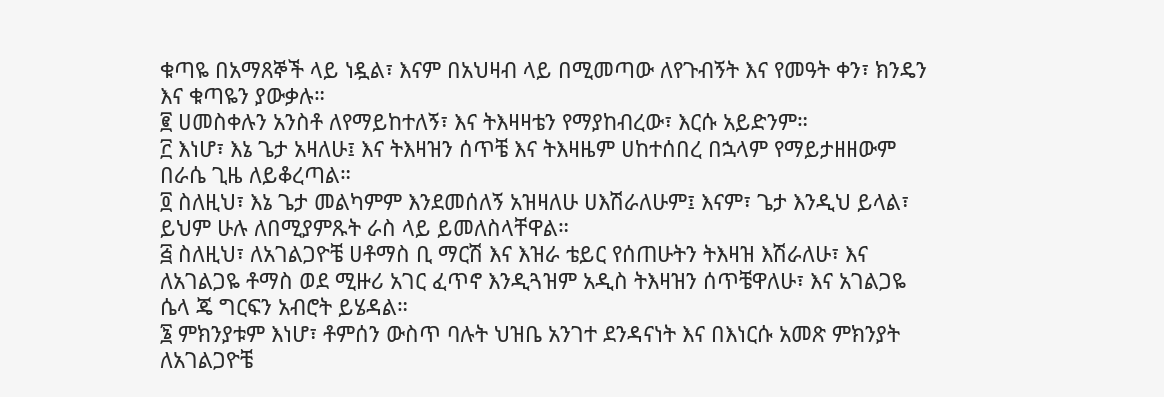ቁጣዬ በአማጸኞች ላይ ነዷል፣ እናም በአህዛብ ላይ በሚመጣው ለየጉብኝት እና የመዓት ቀን፣ ክንዴን እና ቁጣዬን ያውቃሉ።
፪ ሀመስቀሉን አንስቶ ለየማይከተለኝ፣ እና ትእዛዛቴን የማያከብረው፣ እርሱ አይድንም።
፫ እነሆ፣ እኔ ጌታ አዛለሁ፤ እና ትእዛዝን ሰጥቼ እና ትእዛዜም ሀከተሰበረ በኋላም የማይታዘዘውም በራሴ ጊዜ ለይቆረጣል።
፬ ስለዚህ፣ እኔ ጌታ መልካምም እንደመሰለኝ አዝዛለሁ ሀእሽራለሁም፤ እናም፣ ጌታ እንዲህ ይላል፣ ይህም ሁሉ ለበሚያምጹት ራስ ላይ ይመለስላቸዋል።
፭ ስለዚህ፣ ለአገልጋዮቼ ሀቶማስ ቢ ማርሽ እና እዝራ ቴይር የሰጠሁትን ትእዛዝ እሽራለሁ፣ እና ለአገልጋዬ ቶማስ ወደ ሚዙሪ አገር ፈጥኖ እንዲጓዝም አዲስ ትእዛዝን ሰጥቼዋለሁ፣ እና አገልጋዬ ሴላ ጄ ግርፍን አብሮት ይሄዳል።
፮ ምክንያቱም እነሆ፣ ቶምሰን ውስጥ ባሉት ህዝቤ አንገተ ደንዳናነት እና በእነርሱ አመጽ ምክንያት ለአገልጋዮቼ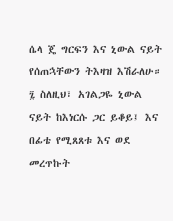ሴላ ጄ ግርፍን እና ኒውል ናይት የሰጠኋቸውን ትእዛዝ እሽራለሁ።
፯ ስለዚህ፣ አገልጋዬ ኒውል ናይት ከእነርሱ ጋር ይቆይ፤ እና በፊቴ የሚጸጸቱ እና ወደ መረጥኩት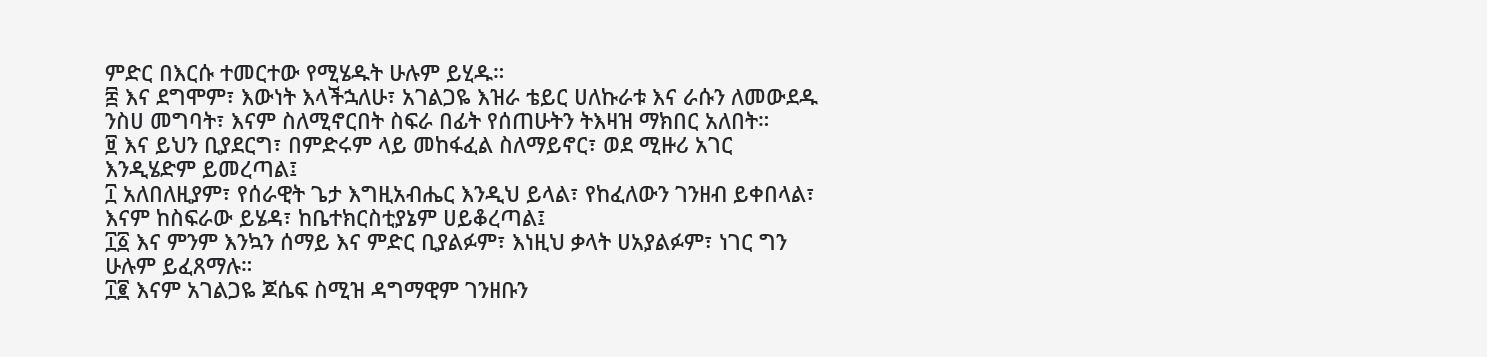ምድር በእርሱ ተመርተው የሚሄዱት ሁሉም ይሂዱ።
፰ እና ደግሞም፣ እውነት እላችኋለሁ፣ አገልጋዬ እዝራ ቴይር ሀለኩራቱ እና ራሱን ለመውደዱ ንስሀ መግባት፣ እናም ስለሚኖርበት ስፍራ በፊት የሰጠሁትን ትእዛዝ ማክበር አለበት።
፱ እና ይህን ቢያደርግ፣ በምድሩም ላይ መከፋፈል ስለማይኖር፣ ወደ ሚዙሪ አገር እንዲሄድም ይመረጣል፤
፲ አለበለዚያም፣ የሰራዊት ጌታ እግዚአብሔር እንዲህ ይላል፣ የከፈለውን ገንዘብ ይቀበላል፣ እናም ከስፍራው ይሄዳ፣ ከቤተክርስቲያኔም ሀይቆረጣል፤
፲፩ እና ምንም እንኳን ሰማይ እና ምድር ቢያልፉም፣ እነዚህ ቃላት ሀአያልፉም፣ ነገር ግን ሁሉም ይፈጸማሉ።
፲፪ እናም አገልጋዬ ጆሴፍ ስሚዝ ዳግማዊም ገንዘቡን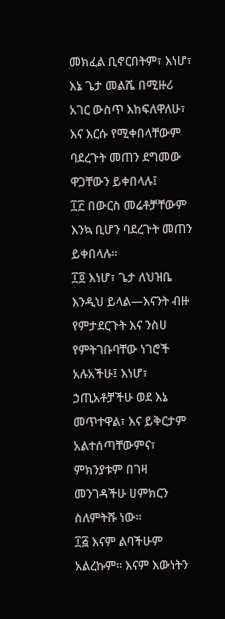መክፈል ቢኖርበትም፣ እነሆ፣ እኔ ጌታ መልሼ በሚዙሪ አገር ውስጥ እከፍለዋለሁ፣ እና እርሱ የሚቀበላቸውም ባደረጉት መጠን ደግመው ዋጋቸውን ይቀበላሉ፤
፲፫ በውርስ መሬቶቻቸውም እንኳ ቢሆን ባደረጉት መጠን ይቀበላሉ።
፲፬ እነሆ፣ ጌታ ለህዝቤ እንዲህ ይላል—እናንት ብዙ የምታደርጉት እና ንስሀ የምትገቡባቸው ነገሮች አሉአችሁ፤ እነሆ፣ ኃጢአቶቻችሁ ወደ እኔ መጥተዋል፣ እና ይቅርታም አልተሰጣቸውምና፣ ምክንያቱም በገዛ መንገዳችሁ ሀምክርን ስለምትሹ ነው።
፲፭ እናም ልባችሁም አልረኩም። እናም እውነትን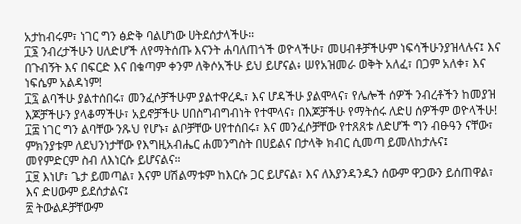አታከብሩም፣ ነገር ግን ፅድቅ ባልሆነው ሀትደሰታላችሁ።
፲፮ ንብረታችሁን ሀለድሆች ለየማትሰጡ እናንት ሐባለጠጎች ወዮላችሁ፣ መሀብቶቻችሁም ነፍሳችሁንያዝላሉና፤ እና በጉብኝት እና በፍርድ እና በቁጣም ቀንም ለቅሶአችሁ ይህ ይሆናል፥ ሠየአዝመራ ወቅት አለፈ፣ በጋም አለቀ፣ እና ነፍሴም አልዳነም!
፲፯ ልባችሁ ያልተሰበሩ፣ መንፈሶቻችሁም ያልተዋረዱ፣ እና ሆዳችሁ ያልሞላና፣ የሌሎች ሰዎች ንብረቶችን ከመያዝ እጆቻችሁን ያላቆማችሁ፣ አይኖቻችሁ ሀበስግብግብነት የተሞላና፣ በእጆቻችሁ የማትሰሩ ለድሀ ሰዎችም ወዮላችሁ!
፲፰ ነገር ግን ልባቸው ንጹህ የሆኑ፣ ልቦቻቸው ሀየተሰበሩ፣ እና መንፈሶቻቸው የተጸጸቱ ለድሆች ግን ብፁዓን ናቸው፣ ምክንያቱም ለደህንነታቸው የእግዚአብሔር ሐመንግስት በሀይልና በታላቅ ክብር ሲመጣ ይመለከታሉና፤ መየምድርም ስብ ለእነርሱ ይሆናልና።
፲፱ እነሆ፣ ጌታ ይመጣል፣ እናም ሀሽልማቱም ከእርሱ ጋር ይሆናል፣ እና ለእያንዳንዱን ሰውም ዋጋውን ይሰጠዋል፣ እና ድሀውም ይደሰታልና፤
፳ ትውልዶቻቸውም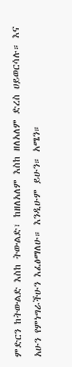ምድርን ከትውልድ እስከ ትውልድ፣ ከዘለአለም እስከ ዘለአለም ድረስ ሀይወርሳሉ። እና አሁን የምነግራችሁን እፈፅማለሁ። እንዲሁም ይሁን። አሜን።